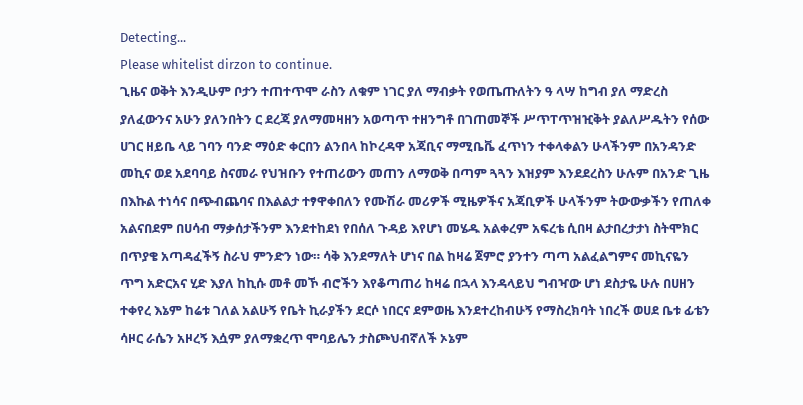Detecting...
Please whitelist dirzon to continue.
ጊዜና ወቅት እንዲሁም ቦታን ተጠተጥሞ ራስን ለቁም ነገር ያለ ማብቃት የወጤጡለትን ዓ ላሣ ከግብ ያለ ማድረስ ያለፈውንና አሁን ያለንበትን ር ደረጃ ያለማመዛዘን አወጣጥ ተዘንግቶ በገጠመኞች ሥጥፐጥዝዢቅት ያልለሥዱትን የሰው ሀገር ዘይቤ ላይ ገባን ባንድ ማዕድ ቀርበን ልንበላ ከኮረዳዋ አጃቢና ማሚቤቬ ፈጥነን ተቀላቀልን ሁላችንም በአንዳንድ መኪና ወደ አደባባይ ስናመራ የህዝቡን የተጠሪውን መጠን ለማወቅ በጣም ጓጓን እዝያም እንደደረስን ሁሉም በአንድ ጊዜ በእኩል ተነሳና በጭብጨባና በእልልታ ተፃዋቀበለን የሙሽራ መሪዎች ሚዜዎችና አጃቢዎች ሁላችንም ትውውቃችን የጠለቀ አልናበደም በሀሳብ ማቃሰታችንም እንደተከደነ የበሰለ ጉዳይ እየሆነ መሄዱ አልቀረም አፍረቴ ሲበዛ ልታበረታታነ ስትሞክር በጥያቄ አጣዳፈችኝ ስራህ ምንድን ነው። ሳቅ እንደማለት ሆነና በል ከዛሬ ጀምሮ ያንተን ጣጣ አልፈልግምና መኪናዬን ጥግ አድርአና ሂድ እያለ ከኪሱ መቶ መኾ ብሮችን እየቆጣጠሪ ከዛሬ በኋላ እንዳላይህ ግብዣው ሆነ ደስታዬ ሁሉ በሀዘን ተቀየረ እኔም ከሬቱ ገለል አልሁኝ የቤት ኪራያችን ደርሶ ነበርና ደምወዜ እንደተረከብሁኝ የማስረክባት ነበረች ወሀደ ቤቱ ፊቴን ሳዞር ራሴን አዞረኝ እሷም ያለማቋረጥ ሞባይሌን ታስጮህብኛለች ኦኔም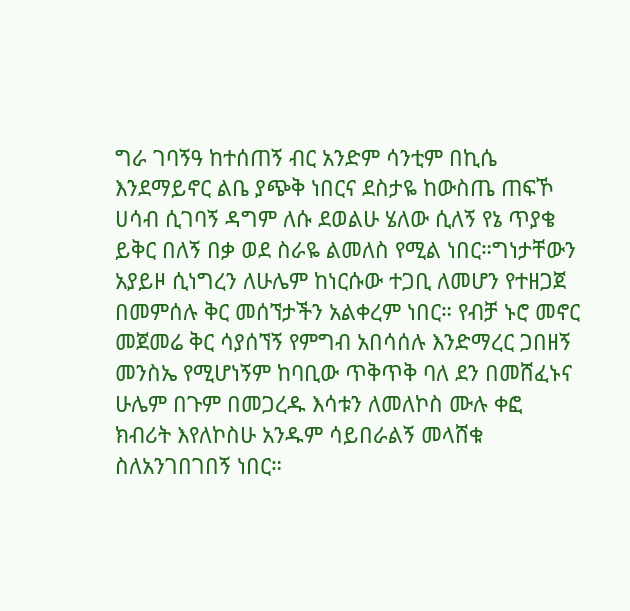ግራ ገባኝዓ ከተሰጠኝ ብር አንድም ሳንቲም በኪሴ እንደማይኖር ልቤ ያጭቅ ነበርና ደስታዬ ከውስጤ ጠፍኾ ሀሳብ ሲገባኝ ዳግም ለሱ ደወልሁ ሄለው ሲለኝ የኔ ጥያቄ ይቅር በለኝ በቃ ወደ ስራዬ ልመለስ የሚል ነበር።ግነታቸውን አያይዞ ሲነግረን ለሁሌም ከነርሱው ተጋቢ ለመሆን የተዘጋጀ በመምሰሉ ቅር መሰኘታችን አልቀረም ነበር። የብቻ ኑሮ መኖር መጀመሬ ቅር ሳያሰኘኝ የምግብ አበሳሰሉ እንድማረር ጋበዘኝ መንስኤ የሚሆነኝም ከባቢው ጥቅጥቅ ባለ ደን በመሸፈኑና ሁሌም በጉም በመጋረዱ እሳቱን ለመለኮስ ሙሉ ቀፎ ክብሪት እየለኮስሁ አንዱም ሳይበራልኝ መላሸቁ ስለአንገበገበኝ ነበር።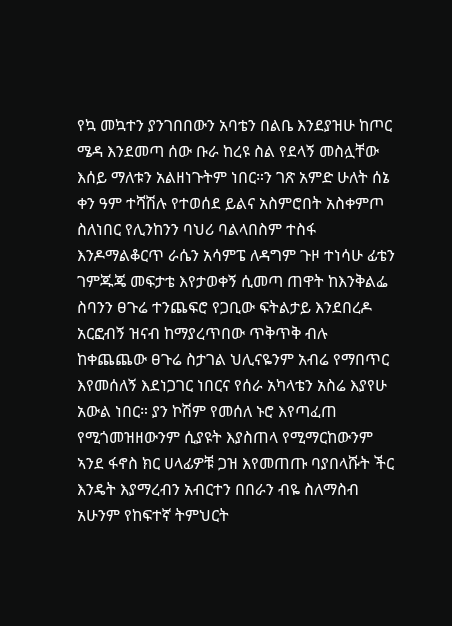የኳ መኳተን ያንገበበውን አባቴን በልቤ እንደያዝሁ ከጦር ሜዳ እንደመጣ ሰው ቡራ ከረዩ ስል የደላኝ መስሏቸው እሰይ ማለቱን አልዘነጉትም ነበር።ን ገጽ አምድ ሁለት ሰኔ ቀን ዓም ተሻሽሉ የተወሰደ ይልና አስምሮበት አስቀምጦ ስለነበር የሊንከንን ባህሪ ባልላበስም ተስፋ እንዶማልቆርጥ ራሴን አሳምፔ ለዳግም ጉዞ ተነሳሁ ፊቴን ገምጁጄ መፍታቴ እየታወቀኝ ሲመጣ ጠዋት ከእንቅልፌ ስባንን ፀጉሬ ተንጨፍሮ የጋቢው ፍትልታይ እንደበረዶ አርፎብኝ ዝናብ ከማያረጥበው ጥቅጥቅ ብሉ ከቀጨጨው ፀጉሬ ስታገል ህሊናዬንም አብሬ የማበጥር እየመሰለኝ እደነጋገር ነበርና የሰራ አካላቴን አስሬ እያየሁ አውል ነበር። ያን ኮሽም የመሰለ ኑሮ እየጣፈጠ የሚጎመዝዘውንም ሲያዩት እያስጠላ የሚማርከውንም ኣንደ ፋኖስ ክር ሀላፊዎቹ ጋዝ እየመጠጡ ባያበላሹት ችር እንዴት እያማረብን አብርተን በበራን ብዬ ስለማስብ አሁንም የከፍተኛ ትምህርት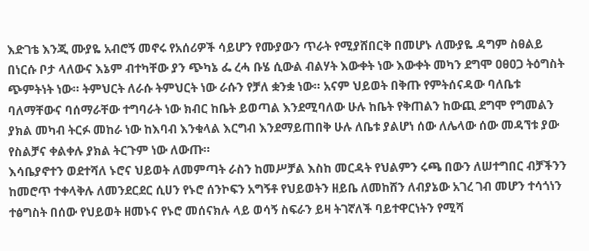እድገቴ እንጂ ሙያዬ አብሮኝ መኖሩ የአሰሪዎች ሳይሆን የሙያውን ጥራት የሚያሸበርቅ በመሆኑ ለሙያዬ ዳግም ስፀልይ በነርሱ ቦታ ላለውና እኔም ብተካቸው ያን ጭካኔ ፌ ረሓ ቡሄ ሲውል ብልሃት እውቀት ነው እውቀት መካን ደግሞ ዐፀዐጋ ትዕግስት ጭምትነት ነው። ትምህርት ለራሱ ትምህርት ነው ራሱን የቻለ ቋንቋ ነው። አናም ህይወት በቅጡ የምትሰናዳው ባለቤቱ ባለማቸውና ባሰማራቸው ተግባራት ነው ክብር ከቤት ይወጣል እንደሚባለው ሁሉ ከቤት የቅጠልን ከውጪ ደግሞ የግመልን ያክል መካብ ትርፉ መከራ ነው ከእባብ እንቁላል እርግብ እንደማይጠበቅ ሁሉ ለቤቱ ያልሆነ ሰው ለሌላው ሰው መዳኘቱ ያው የስልቻና ቀልቀሉ ያክል ትርጉም ነው ለውጡ።
እሳቤያኖተን ወደተሻለ ኑሮና ህይወት ለመምጣት ራስን ከመሥቻል እስከ መርዳት የህልምን ሩጫ በውን ለሠተግበር ብቻችንን ከመሮጥ ተቀላቅሉ ለመንደርደር ሲሀን የኑሮ ሰንኮፍን አግኝቶ የህይወትን ዘይቤ ለመከሸን ለብያኔው አገረ ገብ መሆን ተሳጎነን ተፅግስት በሰው የህይወት ዘመኑና የኑሮ መሰናክሉ ላይ ወሳኝ ስፍራን ይዛ ትገኛለች ባይተዋርነትን የሚሻ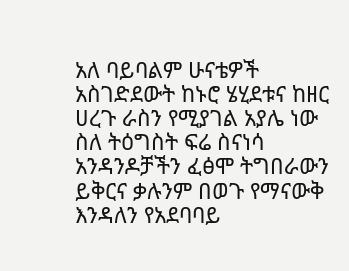አለ ባይባልም ሁናቴዎች አስገድደውት ከኑሮ ሄሂደቱና ከዘር ሀረጉ ራስን የሚያገል አያሌ ነው ስለ ትዕግስት ፍሬ ስናነሳ አንዳንዶቻችን ፈፅሞ ትግበራውን ይቅርና ቃሉንም በወጉ የማናውቅ እንዳለን የአደባባይ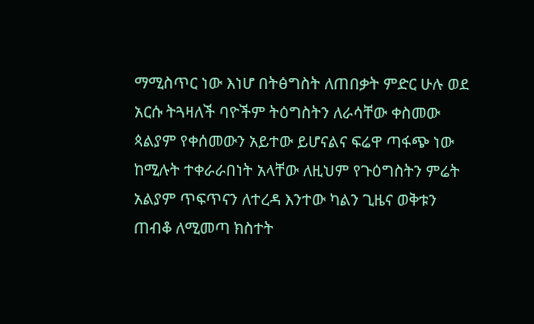ማሚስጥር ነው እነሆ በትፅግስት ለጠበቃት ምድር ሁሉ ወደ አርሱ ትጓዛለች ባዮችም ትዕግስትን ለራሳቸው ቀስመው ጳልያም የቀሰመውን አይተው ይሆናልና ፍሬዋ ጣፋጭ ነው ከሚሉት ተቀራራበነት አላቸው ለዚህም የጉዕግስትን ምሬት አልያም ጥፍጥናን ለተረዳ እንተው ካልን ጊዜና ወቅቱን ጠብቆ ለሚመጣ ክስተት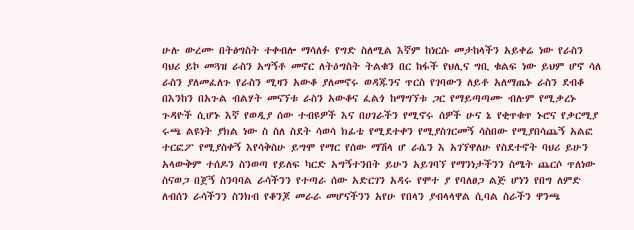ሁሉ ውረሙ በትፅግስት ተቀብሎ ማሳለፉ የግድ ስለሚል እኛም ከነርሱ መታከላችን አይቀሬ ነው የራስን ባህሪ ይኮ መጓዝ ራስን አግኝቶ መኖር ለትዕግስት ትልቁን በር ከፋች የህሊና ግቢ ቁልፍ ነው ይህም ሆኖ ሳለ ራስን ያለመፈለጉ የራስን ሚዛን አውቆ ያለመኖሩ ወዳጁንና ጥርስ የገባውን ለይቶ አለማጤኑ ራስን ደብቆ በእንከን በአጉል ብልሃት መናኘቱ ራስን አውቆና ፈልጎ ከማግኘቱ ጋር የማይጣጣሙ ብሉም የሚቃረኑ ጉዳዮች ሲሆኑ እኛ የወዲያ ሰው ተብዩዎች እና በሀገራችን የሚኖሩ ሰዎች ሁና ኔ የቂጥቁጥ ኑሮና የቃርሚያ ሩጫ ልዩነት ያክል ነው ስ ስለ ስደት ሳወሳ ክፊቴ የሚደተቀን የሚያስገርመኝ ሳስበው የሚያበሳጨኝ አልፎ ተርፎፖ የሚያስቀኝ እየሳቅስሁ ይግሞ የማር የሰው ማሽላ ሆ ራሴን እ አገኘዋለሁ የስደተኖት ባህሪ ይሁን አላውቅም ተሰዶን ስንወጣ የይለፍ ካርድ አግኝተንበት ይሁን አይገባኘ የማንነታችንን ስሜት ጨርሶ ጥለነው ስናወጋ በጀኝ ስንባባል ራሳችንን የተጣራ ሰው አድርገን አዳሩ የሞተ ያ የባለፀጋ ልጅ ሆነን የበግ ለምድ ለብሰን ራሳችንን ስንክብ የቆንጆ መራራ መሆናችንን አየሁ የበላን ያብላላዋል ሲባል ስራችን ዋንጫ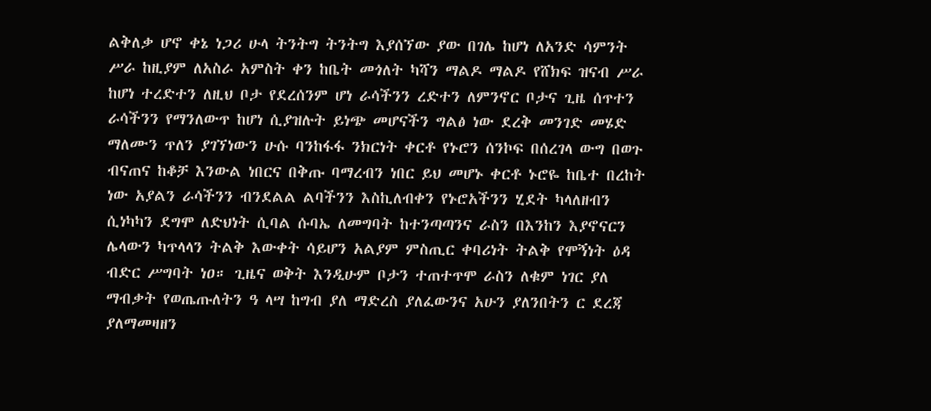ልቅለቃ ሆኖ ቀኔ ነጋሪ ሁላ ትንትግ ትንትግ እያሰኘው ያው በገሌ ከሆነ ለአንድ ሳምንት ሥራ ከዚያም ለአስራ አምስት ቀን ከቤት መጎለት ካሻን ማልዶ ማልዶ የሸክፍ ዝናብ ሥራ ከሆነ ተረድተን ለዚህ ቦታ የደረሰንም ሆነ ራሳችንን ረድተን ለምንኖር ቦታና ጊዜ ሰጥተን ራሳችንን የማንለውጥ ከሆነ ሲያዝሉት ይነጭ መሆናችን ግልፅ ነው ደረቅ መንገድ መሄድ ማለሙን ጥለን ያገኘነውን ሁሱ ባንከፋፋ ንክርነት ቀርቶ የኑሮን ሰንኮፍ በሰረገላ ውግ በወጉ ብናጠና ከቆቻ እንውል ነበርና በቅጡ ባማረብን ነበር ይህ መሆኑ ቀርቶ ኑሮዬ ከቤተ በረከት ነው አያልን ራሳችንን ብንደልል ልባችንን እስኪለብቀን የኑሮአችንን ሂደት ካላለዘብን ሲነካካን ደግሞ ለድህነት ሲባል ሱባኤ ለመግባት ከተንጣጣንና ራስን በእንከን እያኖናርን ሌላውን ካጥላላን ትልቅ እውቀት ሳይሆን አልያም ምስጢር ቀባሪነት ትልቅ የሞኝነት ዕዳ ብድር ሥግባት ነዐ። ጊዜና ወቅት እንዲሁም ቦታን ተጠተጥሞ ራስን ለቁም ነገር ያለ ማብቃት የወጤጡለትን ዓ ላሣ ከግብ ያለ ማድረስ ያለፈውንና አሁን ያለንበትን ር ደረጃ ያለማመዛዘን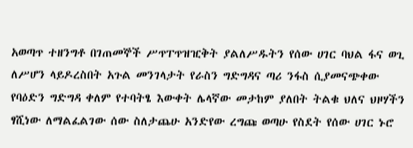አወጣጥ ተዘንግቶ በገጠመኞች ሥጥፐጥዝዢቅት ያልለሥዱትን የሰው ሀገር ባህል ፋና ወጊ ለሥሆን ላይዶረስበት አጉል መንገላታት የራስን ግድግዳና ጣሪ ንፋስ ሲያመናጭቀው የባዕድን ግድግዳ ቀለም የተባትፄ እውቀት ሌላኛው መታከም ያለበት ትልቁ ህለና ህዞሃችን ፃሺነው ለማልፈልገው ሰው ስለታጨሁ አንድየው ረግጩ ወጣሁ የስደት የሰው ሀገር ኑሮ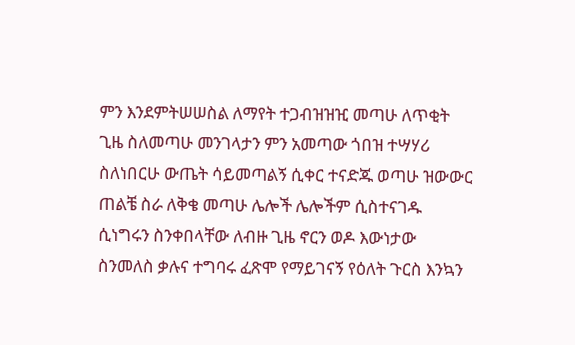ምን እንደምትሠሠስል ለማየት ተጋብዝዝዢ መጣሁ ለጥቂት ጊዜ ስለመጣሁ መንገላታን ምን አመጣው ጎበዝ ተሣሃሪ ስለነበርሁ ውጤት ሳይመጣልኝ ሲቀር ተናድጁ ወጣሁ ዝውውር ጠልቼ ስራ ለቅቄ መጣሁ ሌሎች ሌሎችም ሲስተናገዱ ሲነግሩን ስንቀበላቸው ለብዙ ጊዜ ኖርን ወዶ እውነታው ስንመለስ ቃሉና ተግባሩ ፈጽሞ የማይገናኝ የዕለት ጉርስ እንኳን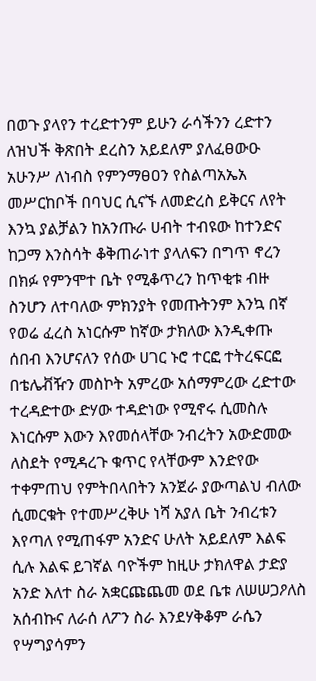በወጉ ያላየን ተረድተንም ይሁን ራሳችንን ረድተን ለዝህች ቅጽበት ደረስን አይደለም ያለፈፀውዑ አሁንሥ ለነብስ የምንማፀዐን የስልጣአኤአ መሥርከቦች በባህር ሲናኙ ለመድረስ ይቅርና ለየት እንኳ ያልቻልን ከአንጡራ ሀብት ተብዩው ከተንድና ከጋማ እንስሳት ቆቅጠራነተ ያላለፍን በግጥ ኖረን በክፉ የምንሞተ ቤት የሚቆጥረን ከጥቂቱ ብዙ ስንሆን ለተባለው ምክንያት የመጡትንም እንኳ በኛ የወሬ ፈረስ አነርሱም ከኛው ታክለው እንዲቀጡ ሰበብ እንሆናለን የሰው ሀገር ኑሮ ተርፎ ተትረፍርፎ በቴሌቭዥን መስኮት አምረው አሰማምረው ረድተው ተረዳድተው ድሃው ተዳድነው የሚኖሩ ሲመስሉ እነርሱም እውን እየመሰላቸው ንብረትን አውድመው ለስደት የሚዳረጉ ቁጥር የላቸውም እንድየው ተቀምጠህ የምትበላበትን አንጀራ ያውጣልህ ብለው ሲመርቁት የተመሥረቅሁ ነሻ አያለ ቤት ንብረቱን እየጣለ የሚጠፋም አንድና ሁለት አይደለም እልፍ ሲሉ እልፍ ይገኛል ባዮችም ከዚሁ ታክለዋል ታድያ አንድ እለተ ስራ አቋርጩጨመ ወደ ቤቱ ለሠሠጋዖለስ አሰብኩና ለራሰ ለፖን ስራ እንደሃቅቆም ራሴን የሣግያሳምን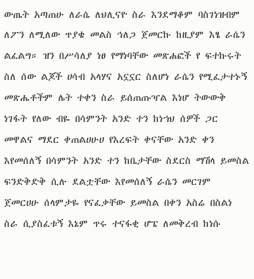ውጤት አጣጠሁ ለራሴ ለህሊናዮ ስራ እንደማቆም ባስገነዝብም ለፖን ለሚለው ጥያቄ መልስ ኅለጋ ጀመርኩ ከዚያም እፄ ራሴን ልፈልግ። ዝን በሥሳለያ ነፀ የማነባቸው መጽሐፎች የ ፍተኩሩት ስለ ሰው ልጆች ሀሳብ አላሃና አኗኗር ስለሆነ ራሴን የሚፈታተኑኝ መጽሔቶችም ሌት ተቀን ስራ ይሰጠጡዣል እነሆ ትውውቅ ነገፋት የለው ብዬ በሳምንት አንድ ተን ከነኀህ ሰዎች ጋር መዋልና ማደር ቀጠልሀሁሀ የእረፍት ቀናቸው አንድ ቀን እየመሰለኝ በሳምንት አንድ ተን ከቤታቸው ስደርስ ማሽላ ይመስል ፍንድቅድቅ ሲሉ ደልቷቸው እየመሰለኝ ራሴን መርገም ጀመርሀሁ ሰላምታዬ የናፈቃቸው ይመስል በቀን አስሬ በስልነ ስራ ሲያስፈቱኝ እኔም ጥሩ ተናፋቂ ሆፔ ለመቅረብ ከነሱ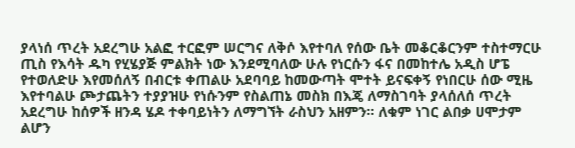ያላነሰ ጥረት አደረግሁ አልፎ ተርፎም ሠርግና ለቅሶ እየተባለ የሰው ቤት መቆርቆርንም ተስተማርሁ ጢስ የእሳት ዱካ የሂሄያጅ ምልክት ነው እንደሚባለው ሁሉ የነርሱን ፋና በመከተሌ አዲስ ሆፔ የተወለድሁ እየመሰለኝ በብርቱ ቀጠልሁ አደባባይ ከመውጣት ሞተት ይናፍቀኝ የነበርሁ ሰው ሚዜ እየተባልሁ ጮታጨትን ተያያዝሁ የነሱንም የስልጠኔ መስክ በእጄ ለማስገባት ያላሰለሰ ጥረት አደረግሁ ከሰዎች ዘንዳ ሄዶ ተቀባይነትን ለማግኘት ራስህን አዘምን። ለቁም ነገር ልበቃ ሀሞታም ልሆን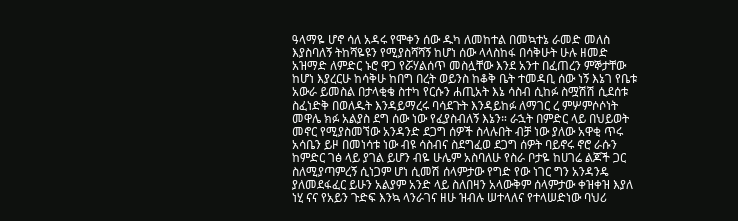ዓላማዬ ሆኖ ሳለ አዳሩ የሞቀን ሰው ዱካ ለመከተል በመኳተኔ ራመድ መለስ እያስባለኝ ትከሻዬዩን የሚያስሻሻኝ ከሆነ ሰው ላላስከፋ በሳቅሁት ሁሉ ዘመድ አዝማድ ለምድር ኑሮ ዋጋ የሯሃልሰጥ መስሏቸው እንደ አንተ በፈጠረን ምኞታቸው ከሆነ እያረርሁ ከሳቅሁ ከበግ በረት ወይንስ ከቆቅ ቤት ተመዳቢ ሰው ነኝ እኔገ የቤቱ አውራ ይመስል በታላቂቄ ስተካ የርሱን ሐጢአት እኔ ሳስብ ሲከፉ ስሟሽሽ ሲደሰቱ ስፈነድቅ በወለዱት እንዳይማረሩ ባሳደጉት እንዳይከፉ ለማገር ረ ምሦምሶሶነት መዋሌ ክፉ አልያስ ደግ ሰው ነው የፈያስብለኝ እኔን። ራኋት በምድር ላይ በህይወት መኖር የሚያስመኘው አንዳንድ ደጋግ ሰዎች ስላሉበት ብቻ ነው ያለው አዋቂ ጥሩ አሳቤን ይዞ በመነሳቱ ነው ብዩ ሳስብና ስደግፈወ ደጋግ ሰዎት ባይኖሩ ኖሮ ራሱን ከምድር ገፅ ላይ ያገል ይሆን ብዬ ሁሌም አስባለሁ የስራ ቦታዬ ከሀገሬ ልጆች ጋር ስለሚያጣምረኝ ሲነጋም ሆነ ሲመሽ ሰላምታው የግድ የው ነገር ግን አንዳንዴ ያለመደፋፈር ይሁን አልያም አንድ ላይ ስለበዛን አላውቅም ሰላምታው ቀዝቀዝ እያለ ነሂ ናና የአይን ጉድፍ እንኳ ላንራገና ዘሁ ዝብሉ ሠተላለና የተላሠድነው ባህሪ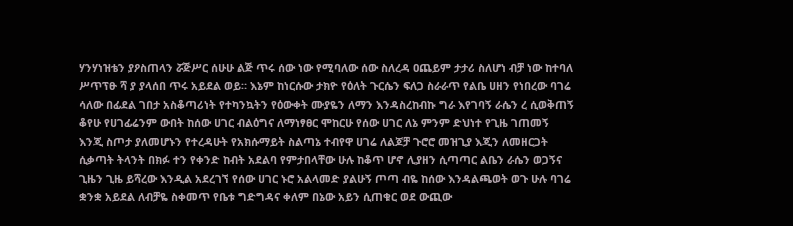ሃንሃነዝቴን ያዖስጠላን ሯጅሥር ሰሁሁ ልጅ ጥሩ ሰው ነው የሚባለው ሰው ስለረዳ ዐጨይም ታታሪ ስለሆነ ብቻ ነው ከተባለ ሥጥፕፁ ሻ ያ ያላሰበ ጥሩ አይደል ወይ። እኔም ከነርሱው ታክዮ የዕለት ጉርሴን ፍለጋ ስራራጥ የልቤ ሀዘን የነበረው ባገሬ ሳለው በፊደል ገበታ አስቆጣሪነት የተካንኳትን የዕውቀት ሙያዬን ለማን እንዳስረከብኩ ግራ እየገባኝ ራሴን ረ ሲወቅጠኝ ቆየሁ የሀገፊሬንም ውበት ከሰው ሀገር ብልዕግና ለማነፃፀር ሞከርሁ የሰው ሀገር ለኔ ምንም ድህነተ የጊዜ ገጠመኝ እንጂ ስጦታ ያለመሆኑን የተረዳሁት የአክሱማይት ስልጣኔ ተብየዋ ሀገሬ ለልጆቻ ጉሮሮ መዝጊያ እጂን ለመዘርጋት ሲቃጣት ትላንት በክፉ ተን የቀንድ ከብት አደልባ የምታበላቸው ሁሉ ከቆጥ ሆኖ ሊያዘን ሲጣጣር ልቤን ራሴን ወጋኝና ጊዜን ጊዜ ይሻረው እንዲል አደረገኘ የሰው ሀገር ኑሮ አልላመድ ያልሁኝ ጦጣ ብዬ ከሰው እንዳልጫወት ወጉ ሁሉ ባገሬ ቋንቋ አይደል ለብቻዬ ስቀመጥ የቤቱ ግድግዳና ቀለም በኔው አይን ሲጠቁር ወደ ውጪው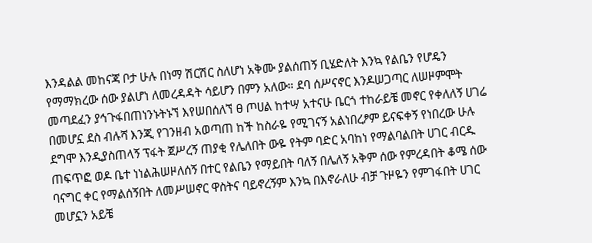እንዳልል መከናጃ ቦታ ሁሉ በነማ ሽርሽር ስለሆነ አቅሙ ያልሰጠኝ ቢሄድለት እንኳ የልቤን የሆዴን የማማክረው ሰው ያልሆነ ለመረዳዳት ሳይሆን በምን አለው። ደባ ሰሥናኖር እንዶሠጋጣር ለሠዞምሞት መጣደፈን ያኅጉፋበጠነንኑትኑኘ እየሠበሰለኘ ፀ ጦሀል ከተሣ አተናሁ ቤርጎ ተከራይቼ መኖር የቀለለኝ ሀገሬ በመሆኗ ደስ ብሉሻ እንጂ የገንዘብ አወጣጠ ከች ከስራዬ የሚገናኝ አልነበረፆም ይናፍቀኝ የነበረው ሁሉ ደግሞ እንዲያስጠላኝ ፕፋት ጀሥረኝ ጠያቂ የሌለበት ውዬ የትም ባድር አባከነ የማልባልበት ሀገር ብርዱ ጠፍጥፎ ወዶ ቤተ ነነልሕሠዞለሰኝ በተር የልቤን የማይበት ባለኝ በሌለኝ አቅም ሰው የምረዳበት ቆሜ ሰው ባናግር ቀር የማልሰኝበት ለመሥሠኖር ዋስትና ባይኖረኝም እንኳ በእኖራለሁ ብቻ ጉዞዬን የምገፋበት ሀገር መሆኗን አይቼ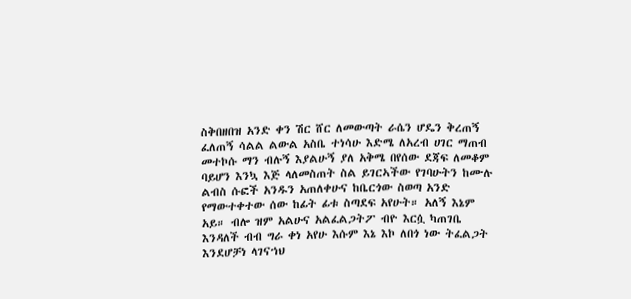ስቅበዘበዝ አንድ ቀን ሽር ሸር ለመውጣት ራሴን ሆዴን ቅረጠኝ ፈለጠኝ ሳልል ልውል አስቤ ተነሳሁ እድሜ ለአረብ ሀገር ማጠብ መተኮሱ ማን ብሉኝ እያልሁኝ ያለ አቅሜ በየሰው ደጃፍ ለመቆም ባይሆን እንኳ እጅ ላለመስጠት ስል ይገርኣችው የገባሁትን ከሙሉ ልብስ ሱፎች አንዱን አጠለቀሁና ከቤርጎው ስወጣ አንድ የማውተቀተው ሰው ከፊት ፊቱ ስጣደፍ አየሁት። አለኝ እኔም አይ። ብሎ ዝም አልሁና አልፈልጋትፖ ብዮ እርሷ ካጠገቤ እንዳለች ብብ ግራ ቀነ አየሁ እሱም እኔ እኮ ለበጎ ነው ትፈልጋት እንደሆቻነ ላገናኀህ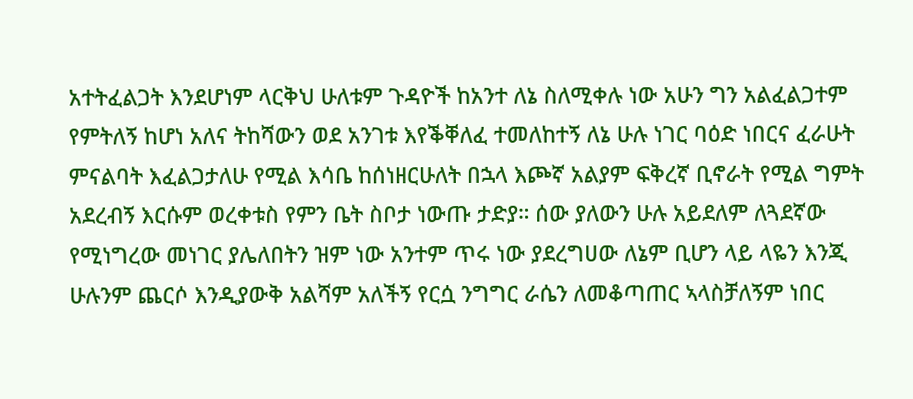አተትፈልጋት እንደሆነም ላርቅህ ሁለቱም ጉዳዮች ከአንተ ለኔ ስለሚቀሉ ነው አሁን ግን አልፈልጋተም የምትለኝ ከሆነ አለና ትከሻውን ወደ አንገቱ እየቕቐለፈ ተመለከተኝ ለኔ ሁሉ ነገር ባዕድ ነበርና ፈራሁት ምናልባት እፈልጋታለሁ የሚል እሳቤ ከሰነዘርሁለት በኋላ እጮኛ አልያም ፍቅረኛ ቢኖራት የሚል ግምት አደረብኝ እርሱም ወረቀቱስ የምን ቤት ስቦታ ነውጡ ታድያ። ሰው ያለውን ሁሉ አይደለም ለጓደኛው የሚነግረው መነገር ያሌለበትን ዝም ነው አንተም ጥሩ ነው ያደረግሀው ለኔም ቢሆን ላይ ላዬን እንጂ ሁሉንም ጨርሶ እንዲያውቅ አልሻም አለችኝ የርሷ ንግግር ራሴን ለመቆጣጠር ኣላስቻለኝም ነበር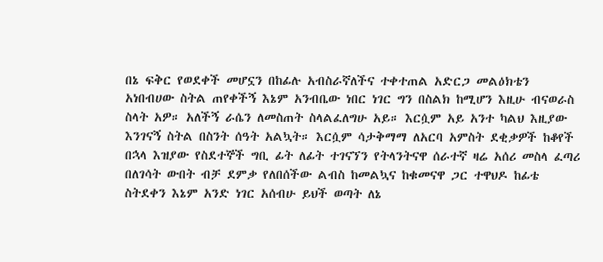በኔ ፍቅር የወደቀች መሆኗን በከፊሉ አብስራኛለችና ተቀተጠል አድርጋ መልዕክቴን አነበብሀው ስትል ጠየቀችኝ እኔም አንብቤው ነበር ነገር ግን በስልክ ከሚሆን እዚሁ ብናወራስ ስላት አዎ። አለችኝ ራሴን ለመስጠት ስላልፈለግሁ አይ። እርሷም አይ አንተ ካልህ እዚያው እንገናኝ ስትል በስንት ሰዓት አልኳት። እርሷም ሳታቅማማ ለአርባ አምስት ደቂቃዎች ከቆየች በኋላ እዝያው የስደተኞች ግቢ ፊት ለፊት ተገናኘን የትላንትናዋ ሰራተኛ ዛሬ አሰሪ መስላ ፈጣሪ በለገሳት ውበት ብቻ ደምቃ የለበሰችው ልብስ ከመልኳና ከቁመናዋ ጋር ተዋህዶ ከፊቴ ስትደቀን እኔም አንድ ነገር አሰብሁ ይህች ወጣት ለኔ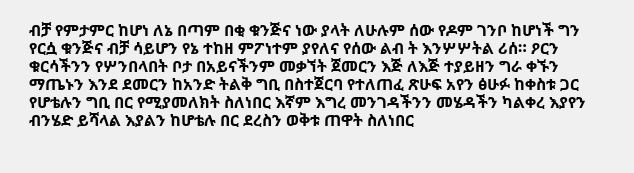ብቻ የምታምር ከሆነ ለኔ በጣም በቂ ቁንጅና ነው ያላት ለሁሉም ሰው የዶም ገንቦ ከሆነች ግን የርሷ ቁንጅና ብቻ ሳይሆን የኔ ተከዘ ምፖነተም ያየለና የሰው ልብ ት እንሦሦትል ሪሰ። ዖርን ቁርሳችንን የሦንበላበት ቦታ በአይናችንም መቃኘት ጀመርን እጅ ለእጅ ተያይዘን ግራ ቀኙን ማጤኑን እንደ ደመርን ከአንድ ትልቅ ግቢ በስተጀርባ የተለጠፈ ጽሁፍ አየን ፅሁፉ ከቀስቱ ጋር የሆቴሉን ግቢ በር የሚያመለክት ስለነበር እኛም እግረ መንገዳችንን መሄዳችን ካልቀረ እያየን ብንሄድ ይሻላል እያልን ከሆቴሉ በር ደረስን ወቅቱ ጠዋት ስለነበር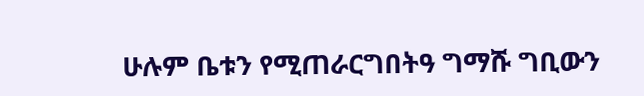ሁሉም ቤቱን የሚጠራርግበትዓ ግማሹ ግቢውን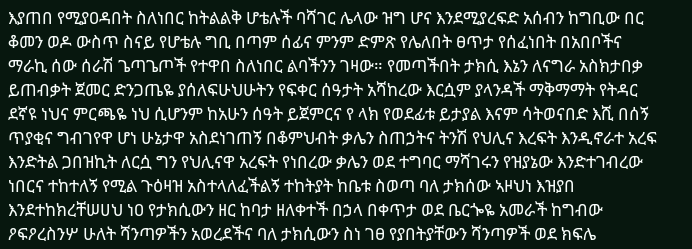እያጠበ የሚያዐዳበት ስለነበር ከትልልቅ ሆቴሉች ባሻገር ሌላው ዝግ ሆና እንደሚያረፍድ አሰብን ከግቢው በር ቆመን ወዶ ውስጥ ስናይ የሆቴሉ ግቢ በጣም ሰፊና ምንም ድምጽ የሌለበት ፀጥታ የሰፈነበት በአበቦችና ማራኪ ሰው ሰራሽ ጌጣጌጦች የተዋበ ስለነበር ልባችንን ገዛው። የመጣችበት ታክሲ እኔን ለናግራ አስክታበቃ ይጠብቃት ጀመር ድንጋጤዬ ያሰለፍሁህሁትን የፍቀር ሰዓታት አሻከረው እርሷም ያላንዳች ማቅማማት የትዳር ደኛዩ ነህና ምርጫዬ ነህ ሲሆንም ከአሁን ሰዓት ይጀምርና የ ላክ የወደፊቱ ይታያል እናም ሳትወናበድ እሺ በሰኝ ጥያቂና ግብገየዋ ሆነ ሁኔታዋ አስደነገጠኝ በቆምህብት ቃሌን ስጠኃትና ትንሽ የህሊና እረፍት እንዲኖራተ አረፍ እንድትል ጋበዝኪት ለርሷ ግን የህሊናዋ አረፍት የነበረው ቃሌን ወደ ተግባር ማሻገሩን የዝያኔው እንድተገብረው ነበርና ተከተለኝ የሚል ጉዕዛዝ አስተላለፈችልኝ ተከትያት ከቤቱ ስወጣ ባለ ታክሰው ኣዞህነ እዝያበ እንደተከክረቸሠሀህ ነዐ የታክሲውን ዘር ከባታ ዘለቀተች በኃላ በቀጥታ ወደ ቤርጐዬ አመራች ከግብው ዖፍዖረስንሦ ሁለት ሻንጣዎችን አወረደችና ባለ ታክሲውን ስነ ገፀ የያበትያቸውን ሻንጣዎች ወደ ክፍሌ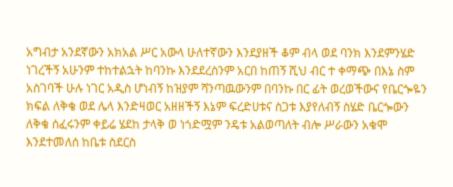አግብታ አንደኛውን አክአል ሥር አውላ ሁለተኛውን እንደያዘች ቆም ብላ ወደ ባንክ እንደምንሄድ ነገረችኝ አሁንም ተከተልኋት ከባንኩ እንደደረስንም አርበ ከጠኝ ሺህ ብር ተ ቀማጭ በእኔ ስም አስገባች ሁሉ ነገር አዲስ ሆነብኝ ከዝያም ሻንጣዉውንም በባንኩ በር ፊት ወረወችውና የቤርጐዬን ክፍል ለቅቄ ወደ ሌላ እንድዛወር አዘዘችኝ እኔም ፍረድሀቱና ስጋቱ እያየለብኝ ስሄድ ቤርጐውን ለቅቄ ሰፈሩንም ቀይሬ ሄደከ ታላቅ ወ ነጎድሟም ንዴቱ አልወጣለት ብሎ ሥራውን አቁሞ እንደተመለሰ ከቤቱ ስደርስ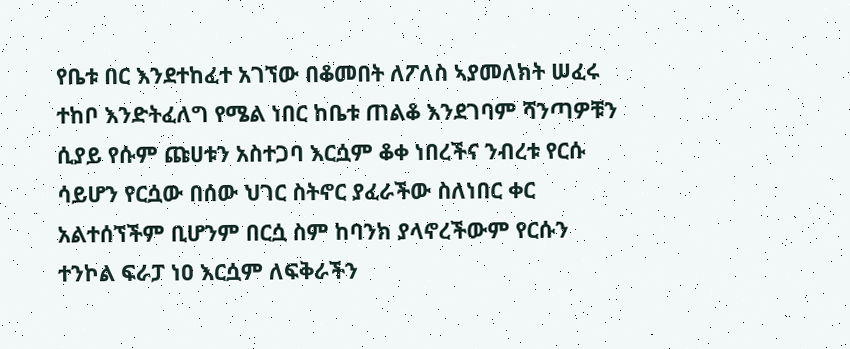የቤቱ በር እንደተከፈተ አገኘው በቆመበት ለፖለስ ኣያመለክት ሠፈሩ ተከቦ እንድትፈለግ የሜል ነበር ከቤቱ ጠልቆ እንደገባም ሻንጣዎቹን ሲያይ የሱም ጩሀቱን አስተጋባ እርሷም ቆቀ ነበረችና ንብረቱ የርሱ ሳይሆን የርሷው በሰው ህገር ስትኖር ያፈራችው ስለነበር ቀር አልተሰኘችም ቢሆንም በርሷ ስም ከባንክ ያላኖረችውም የርሱን ተንኮል ፍራፓ ነዐ እርሷም ለፍቅራችን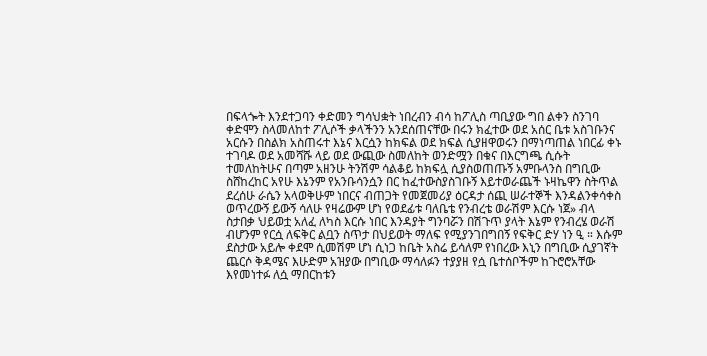በፍላጐት እንደተጋባን ቀድመን ግሳህቋት ነበረብን ብሳ ከፖሊስ ጣቢያው ግበ ልቀን ስንገባ ቀድሞን ስላመለከተ ፖሊሶች ቃላችንን አንደሰጠናቸው በሩን ክፈተው ወደ አሰር ቤቱ አስገቡንና አርሱን በስልክ አስጠሩተ እኔና እርሷን ከክፍል ወደ ክፍል ሲያዘዋወሩን በማነጣጠል ነበርፊ ቀኑ ተገባዶ ወደ አመሻሹ ላይ ወደ ውጪው ስመለከት ወንድሟን በቁና በእርግጫ ሲሱት ተመለከትሁና በጣም አዘንሁ ትንሽም ሳልቆይ ከክፍሏ ሲያስወጠጡኝ አምቡላንስ በግቢው ስሸከረከር አየሁ እኔንም የአንቡሳንሷን በር ከፈተውስያስገቡኝ እይተወራጨች ኑዛኬዋን ስትጥል ደረሰሁ ራሴን አላወቅሁም ነበርና ብጠጋት የመጀመሪያ ዕርዳታ ሰጪ ሠራተኞች እንዳልንቀሳቀስ ወጥረውኝ ይውኝ ሳለሁ የዛሬውም ሆነ የወደፊቱ ባለቤቴ የንብረቴ ወራሽም እርሱ ነጀ» ብላ ስታበቃ ህይወቷ አለፈ ለካስ እርሱ ነበር እንዳያት ግንባሯን በሽጉጥ ያላት እኔም የንብረሄ ወራሽ ብሆንም የርሷ ለፍቅር ልቧን ስጥታ በህይወት ማለፍ የሚያንገበግበኝ የፍቅር ድሃ ነን ዒ ። እሱም ደስታው አይሎ ቀደሞ ሲመሽም ሆነ ሲነጋ ከቤት አስሬ ይሳለም የነበረው እኒን በግቢው ሲያገኛት ጨርሶ ቅዳሜና እሁድም አዝያው በግቢው ማሳለፉን ተያያዘ የሷ ቤተሰቦችም ከጉሮሮአቸው እየመነተፉ ለሷ ማበርከቱን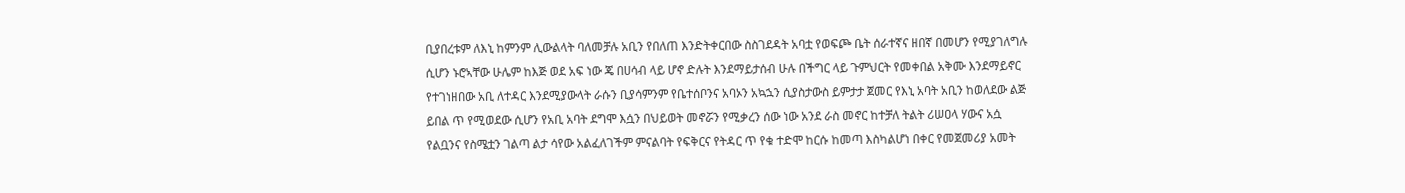ቢያበረቱም ለእኒ ከምንም ሊውልላት ባለመቻሉ አቢን የበለጠ እንድትቀርበው ስስገደዳት አባቷ የወፍጮ ቤት ሰራተኛና ዘበኛ በመሆን የሚያገለግሉ ሲሆን ኑሮኣቸው ሁሌም ከእጅ ወደ አፍ ነው ጄ በሀሳብ ላይ ሆኖ ድሉት እንደማይታሰብ ሁሉ በችግር ላይ ጉምህርት የመቀበል አቅሙ እንደማይኖር የተገነዘበው አቢ ለተዳር እንደሚያውላት ራሱን ቢያሳምንም የቤተሰቦንና አባኦን አኳኋን ሲያስታውስ ይምታታ ጀመር የእኒ አባት አቢን ከወለደው ልጅ ይበል ጥ የሚወደው ሲሆን የአቢ አባት ደግሞ እሷን በህይወት መኖሯን የሚቃረን ሰው ነው አንደ ራስ መኖር ከተቻለ ትልት ሪሠዐላ ሃውና አሷ የልቧንና የስሜቷን ገልጣ ልታ ሳየው አልፈለገችም ምናልባት የፍቅርና የትዳር ጥ የቁ ተድሞ ከርሱ ከመጣ እስካልሆነ በቀር የመጀመሪያ አመት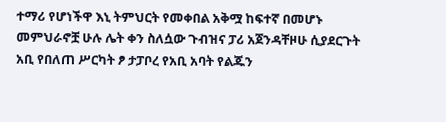ተማሪ የሆነችዋ እኒ ትምህርት የመቀበል አቅሟ ከፍተኛ በመሆኑ መምህራኖቿ ሁሉ ሌት ቀን ስለሷው ጉብዝና ፓሪ አጀንዳቸዞሁ ሲያደርጉት አቢ የበለጠ ሥርካት ፆ ታፓቦረ የአቢ አባት የልጁን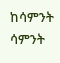ከሳምንት ሳምንት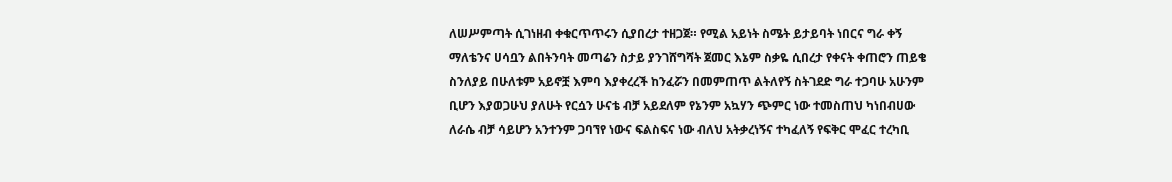ለሠሥምጣት ሲገነዘብ ቀቁርጥጥሩን ሲያበረታ ተዘጋጀ። የሚል አይነት ስሜት ይታይባት ነበርና ግራ ቀኝ ማለቴንና ሀሳቧን ልበትንባት መጣሬን ስታይ ያንገሸግሻት ጀመር እኔም ስቃዬ ሲበረታ የቀናት ቀጠሮን ጠይቄ ስንለያይ በሁለቱም አይኖቿ እምባ እያቀረረች ከንፈሯን በመምጠጥ ልትለየኝ ስትገደድ ግራ ተጋባሁ አሁንም ቢሆን እያወጋሁህ ያለሁት የርሷን ሁናቴ ብቻ አይደለም የኔንም አኳሃን ጭምር ነው ተመስጠህ ካነበብሀው ለራሴ ብቻ ሳይሆን አንተንም ጋባኘየ ነውና ፍልስፍና ነው ብለህ አትቃረነኝና ተካፈለኝ የፍቅር ሞፈር ተረካቢ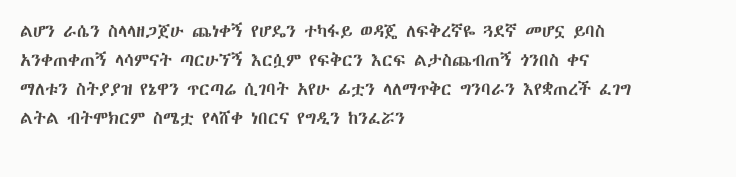ልሆን ራሴን ስላላዘጋጀሁ ጨነቀኝ የሆዴን ተካፋይ ወዳጄ ለፍቅረኛዬ ጓደኛ መሆኗ ይባስ አንቀጠቀጠኝ ላሳምናት ጣርሁኘኝ እርሷም የፍቅርን እርፍ ልታስጨብጠኝ ጎንበስ ቀና ማለቱን ስትያያዝ የኔዋን ጥርጣሬ ሲገባት አየሁ ፊቷን ላለማጥቅር ግንባራን እየቋጠረች ፈገግ ልትል ብትሞክርም ስሜቷ የላሸቀ ነበርና የግዲን ከንፈሯን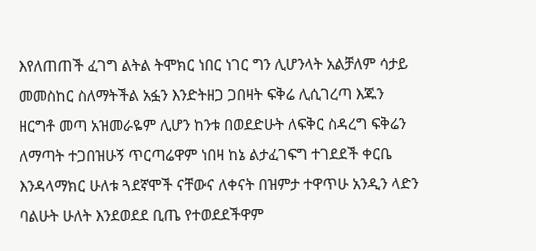እየለጠጠች ፈገግ ልትል ትሞክር ነበር ነገር ግን ሊሆንላት አልቻለም ሳታይ መመስከር ስለማትችል አፏን እንድትዘጋ ጋበዛት ፍቅሬ ሊሲገረጣ እጁን ዘርግቶ መጣ አዝመራዬም ሊሆን ከንቱ በወደድሁት ለፍቅር ስዳረግ ፍቅሬን ለማጣት ተጋበዝሁኝ ጥርጣሬዋም ነበዛ ከኔ ልታፈገፍግ ተገደደች ቀርቤ እንዳላማክር ሁለቱ ጓደኛሞች ናቸውና ለቀናት በዝምታ ተዋጥሁ አንዲን ላድን ባልሁት ሁለት እንደወደደ ቢጤ የተወደደችዋም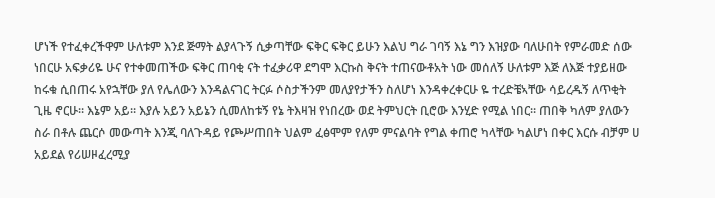ሆነች የተፈቀረችዋም ሁለቱም እንደ ጅማት ልያላጉኝ ሲቃጣቸው ፍቅር ፍቅር ይሁን እልህ ግራ ገባኝ እኔ ግን እዝያው ባለሁበት የምራመድ ሰው ነበርሁ አፍቃሪዬ ሁና የተቀመጠችው ፍቅር ጠባቂ ናት ተፈቃሪዋ ደግሞ እርኩስ ቅናት ተጠናውቶአት ነው መሰለኝ ሁለቱም እጅ ለእጅ ተያይዘው ከሩቁ ሲበጠሩ አየኋቸው ያለ የሌለውን እንዳልናገር ትርፉ ሶስታችንም መለያየታችን ስለሆነ እንዳቀረቀርሁ ዬ ተረድቼኣቸው ሳይረዱኝ ለጥቂት ጊዜ ኖርሁ። እኔም አይ። እያሉ አይን አይኔን ሲመለከቱኝ የኔ ትእዛዝ የነበረው ወደ ትምህርት ቢሮው እንሂድ የሚል ነበር። ጠበቅ ካለም ያለውን ስራ በቶሉ ጨርሶ መውጣት እንጂ ባለጉዳይ የጮሥጠበት ህልም ፈፅሞም የለም ምናልባት የግል ቀጠሮ ካላቸው ካልሆነ በቀር እርሱ ብቻም ሀ አይደል የሪሠዞፈረሚያ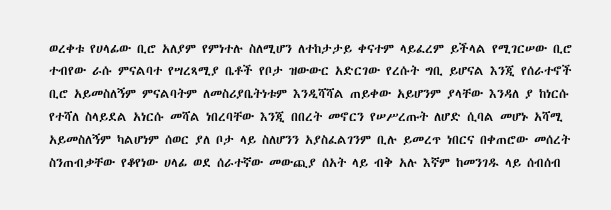ወረቀቱ የሀላፊው ቢሮ አለያም የምነተሉ ስለሚሆን ለተከታታይ ቀናተም ላይፈረም ይችላል የሚገርሠው ቢሮ ተብየው ራሱ ምናልባተ የሣረጻሚያ ቤቶች የቦታ ዝውውር አድርገው የረሱት ግቢ ይሆናል እንጂ የሰራተኖች ቢሮ አይመስለኝም ምናልባትም ለመስሪያቤትነቱም እንዲሻሻል ጠይቀው አይሆንም ያላቸው እንዳለ ያ ከነርሱ የተሻለ ስላይደል አነርሱ መሻል ነበረባቸው እንጂ በበረት መኖርን የሠሥረጡት ለሆድ ሲባል መሆኑ አሻሚ አይመስለኝም ካልሆነም ሰወር ያለ ቦታ ላይ ስለሆንን አያስፈልገንም ቢሉ ይመረጥ ነበርና በቀጠሮው መሰረት ስንጠብቃቸው የቆየነው ሀላፊ ወደ ሰራተኛው መውጪያ ሰአት ላይ ብቅ አሉ እኛም ከመንገዱ ላይ ሰብሰብ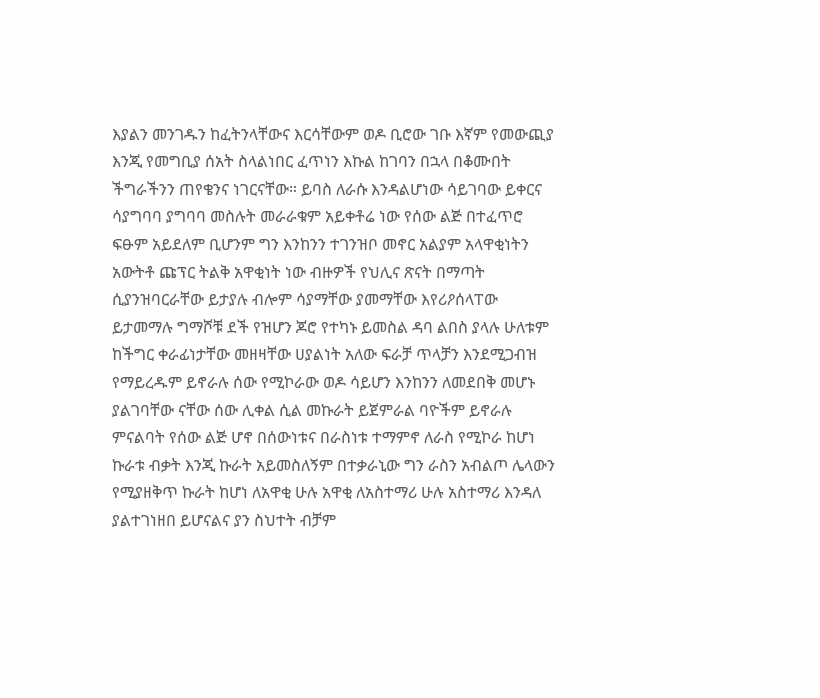እያልን መንገዱን ከፈትንላቸውና እርሳቸውም ወዶ ቢሮው ገቡ እኛም የመውጪያ እንጂ የመግቢያ ሰአት ስላልነበር ፈጥነን እኩል ከገባን በኋላ በቆሙበት ችግራችንን ጠየቄንና ነገርናቸው። ይባስ ለራሱ እንዳልሆነው ሳይገባው ይቀርና ሳያግባባ ያግባባ መስሉት መራራቁም አይቀቶሬ ነው የሰው ልጅ በተፈጥሮ ፍፁም አይደለም ቢሆንም ግን እንከንን ተገንዝቦ መኖር አልያም አላዋቂነትን አውትቶ ጩፕር ትልቅ አዋቂነት ነው ብዙዎች የህሊና ጽናት በማጣት ሲያንዝባርራቸው ይታያሉ ብሎም ሳያማቸው ያመማቸው እየሪዖሰላፐው ይታመማሉ ግማሾቹ ደች የዝሆን ጆሮ የተካኑ ይመስል ዳባ ልበስ ያላሉ ሁለቱም ከችግር ቀራፊነታቸው መዘዛቸው ሀያልነት አለው ፍራቻ ጥላቻን እንደሚጋብዝ የማይረዱም ይኖራሉ ሰው የሚኮራው ወዶ ሳይሆን እንከንን ለመደበቅ መሆኑ ያልገባቸው ናቸው ሰው ሊቀል ሲል መኩራት ይጀምራል ባዮችም ይኖራሉ ምናልባት የሰው ልጅ ሆኖ በሰውነቱና በራስነቱ ተማምኖ ለራስ የሚኮራ ከሆነ ኩራቱ ብቃት እንጂ ኩራት አይመስለኝም በተቃራኒው ግን ራስን አብልጦ ሌላውን የሚያዘቅጥ ኩራት ከሆነ ለአዋቂ ሁሉ አዋቂ ለአስተማሪ ሁሉ አስተማሪ እንዳለ ያልተገነዘበ ይሆናልና ያን ስህተት ብቻም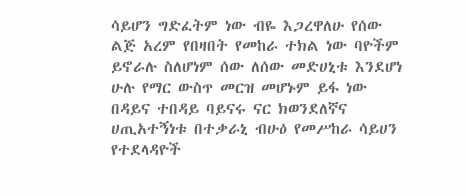ሳይሆን ግድፈትም ነው ብዬ እጋረዋለሁ የሰው ልጅ አረም የበዛበት የመከራ ተክል ነው ባዮችም ይኖራሉ ስለሆነም ሰው ለሰው መድሀኒቱ እንደሆነ ሁሉ የማር ውስጥ መርዝ መሆኑም ይፋ ነው በዳይና ተበዳይ ባይናሩ ናር ክወንደለኛና ሀጢአተኝነቱ በተቃራኒ ብሁዕ የመሥከራ ሳይሀን የተደላዳዮች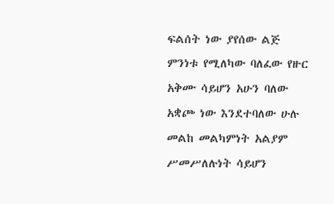ፍልሰት ነው ያየሰው ልጅ ምንነቱ የሚለካው ባለፈው የዙር አቅሙ ሳይሆን አሁን ባለው አቋጮ ነው እንደተባለው ሁሉ መልከ መልካምነት አልያም ሥመሥለሉነት ሳይሆን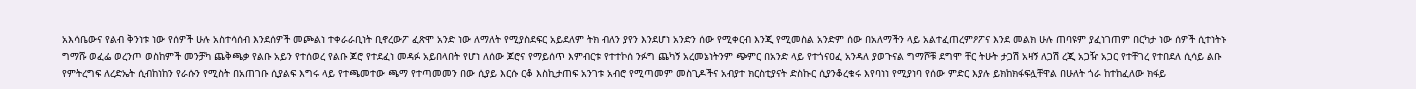አእሳቤውና የልብ ቅንነቱ ነው የሰዎች ሁሉ አስተሳሰብ እንደሰዎች መጮልነ ተቀራራቢነት ቢኖረውፖ ፈጽሞ አንድ ነው ለማለት የሚያስደፍር አይደለም ትክ ብለን ያየን እንደሆነ አንድን ሰው የሚቀርብ እንጂ የሚመስል አንድም ሰው በአለማችን ላይ አልተፈጠረምዖፖና እንደ መልክ ሁሉ ጠባዩም ያፈነገጠም በርካታ ነው ሰዎች ሲተነትኑ ግማሹ ወፈፌ ወረንጦ ወስከምች መንቻካ ጨቅጫቃ የልቡ አይን የተሰወረ የልቡ ጆሮ የተደፈነ መዳፉ አይበላበት የሆነ ለሰው ጆሮና የማይሰጥ እምብርቱ የተተኮሰ ንፉግ ጨካኝ አረመኔነትንም ጭምር በአንድ ላይ የተጎናዐፈ አንዳለ ያወጉናል ግማሾቹ ደግሞ ቸር ትሁት ታጋሽ አዛኝ ለጋሽ ረጂ አጋዥ አጋር የተቸገረ የተበደለ ሲሳይ ልቡ የምትረግፍ ለረድኤት ሲብከነከን የራሱን የሚስት በአጠገቡ ሲያልፍ እግሩ ላይ የተጫመተው ጫማ የተጣመመን በው ሲያይ እርሱ ርቆ እስኪታጠፍ አንገቱ አብሮ የሚጣመም መስጊዶችና አብያተ ክርስቲያናት ድስኩር ሲያንቆረቁሩ እየባነነ የሚያነባ የሰው ምድር እያሉ ይክከክፋፍሏቸዋል በሁለት ጎራ ከተከፈለው ክፋይ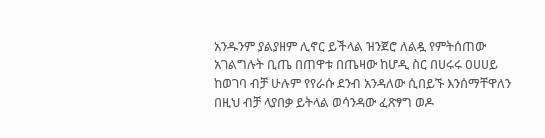አንዱንም ያልያዘም ሊኖር ይችላል ዝንጀሮ ለልዷ የምትሰጠው አገልግሉት ቢጤ በጠዋቱ በጤዛው ከሆዲ ስር በሀሩሩ ዐሀሀይ ከወገባ ብቻ ሁሉም የየራሱ ደንብ አንዳለው ሲበይኙ እንሰማቸዋለን በዚህ ብቻ ላያበቃ ይትላል ወሳንዳው ፈጽፃግ ወዶ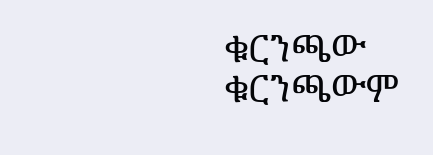ቁርንጫው ቁርንጫውም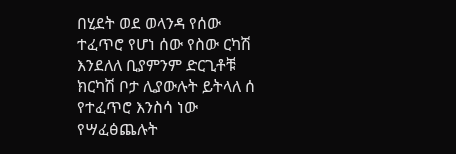በሂደት ወደ ወላንዳ የሰው ተፈጥሮ የሆነ ሰው የስው ርካሽ እንደለለ ቢያምንም ድርጊቶቹ ክርካሽ ቦታ ሊያውሉት ይትላለ ሰ የተፈጥሮ እንስሳ ነው የሣፈፅጨሉት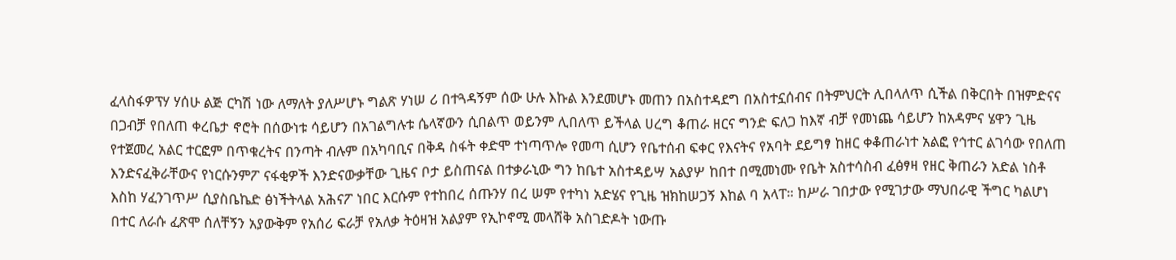ፈላስፋዎፕሃ ሃሰሁ ልጅ ርካሽ ነው ለማለት ያለሥሆኑ ግልጽ ሃነሠ ሪ በተጓዳኝም ሰው ሁሉ እኩል እንደመሆኑ መጠን በአስተዳደግ በአስተኗሰብና በትምህርት ሊበላለጥ ሲችል በቅርበት በዝምድናና በጋብቻ የበለጠ ቀረቤታ ኖሮት በሰውነቱ ሳይሆን በአገልግሉቱ ሴላኛውን ሲበልጥ ወይንም ሊበለጥ ይችላል ሀረግ ቆጠራ ዘርና ግንድ ፍለጋ ከእኛ ብቻ የመነጨ ሳይሆን ከአዳምና ሄዋን ጊዜ የተጀመረ አልር ተርፎም በጥቁረትና በንጣት ብሉም በአካባቢና በቅዳ ስፋት ቀድሞ ተነጣጥሎ የመጣ ሲሆን የቤተሰብ ፍቀር የእናትና የአባት ደይግፃ ከዘር ቀቆጠራነተ አልፎ የኅተር ልገሳው የበለጠ እንድናፈቅራቸውና የነርሱንምፖ ናፋቂዎች እንድናውቃቸው ጊዜና ቦታ ይስጠናል በተቃራኒው ግን ከቤተ አስተዳይሣ አልያሦ ከበተ በሚመነሙ የቤት አስተሳስብ ፈፅፃዛ የዘር ቅጠራን አድል ነስቶ እስከ ሃፈንገጥሥ ሲያስቤኬድ ፅነችትላል አሕናፖ ነበር እርሱም የተከበረ ሰጡንሃ በረ ሠም የተካነ አድሄና የጊዜ ዝክከሠጋኝ እከል ባ አላፐ። ከሥራ ገበታው የሚገታው ማህበራዊ ችግር ካልሆነ በተር ለራሱ ፈጽሞ ሰለቸኝን አያውቅም የአሰሪ ፍራቻ የአለቃ ትዕዛዝ አልያም የኢኮኖሚ መላሸቅ አስገድዶት ነውጡ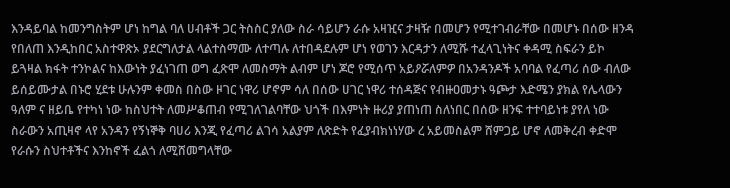እንዳይባል ከመንግስትም ሆነ ከግል ባለ ሀብቶች ጋር ትስስር ያለው ስራ ሳይሆን ራሱ አዛዢና ታዛዥ በመሆን የሚተገብራቸው በመሆኑ በሰው ዘንዳ የበለጠ እንዲከበር አስተዋጽኦ ያደርግለታል ላልተስማሙ ለተጣሉ ለተበዳደሉም ሆነ የወገን እርዳታን ለሚሹ ተፈላጊነትና ቀዳሚ ስፍራን ይኮ ይጓዛል ክፋት ተንኮልና ከእውነት ያፈነገጠ ወግ ፈጽሞ ለመስማት ልብም ሆነ ጆሮ የሚሰጥ አይዖሯለምዎ በአንዳንዶች አባባል የፈጣሪ ሰው ብለው ይሰይሙታል በኑሮ ሂደቱ ሁሉንም ቀመስ በስው ዞገር ነዋሪ ሆኖም ሳለ በሰው ሀገር ነዋሪ ተሰዳጅና የብዙዐመታኑ ዓጮታ እድሜን ያክል የሌላውን ዓለም ና ዘይቤ የተካነ ነው ከስህተት ለመሥቆጠብ የሚገለገልባቸው ህጎች በእምነት ዙሪያ ያጠነጠ ስለነበር በሰው ዘንፍ ተተባይነቱ ያየለ ነው ስራውን አጢዛኖ ላየ አንዳን የኝነኞቅ ባሀሪ እንጂ የፈጣሪ ልገሳ አልያም ለጽድት የፈያብክነነሃው ረ አይመስልም ሸምጋይ ሆኖ ለመቅረብ ቀድሞ የራሱን ስህተቶችና እንከኖች ፈልጎ ለሚሸመግላቸው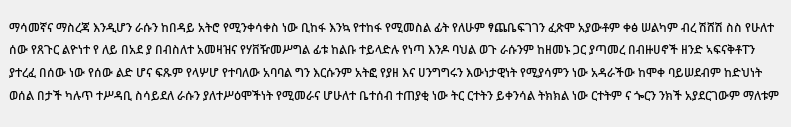ማሳመኛና ማስረጃ እንዲሆን ራሱን ከበዳይ አትሮ የሚንቀሳቀስ ነው ቢከፋ እንኳ የተከፋ የሚመስል ፊት የለሁም ፃጨቤፍገገን ፈጽሞ አያውቶም ቀፅ ሠልካም ብረ ሽሸሽ ስስ የሁለተ ሰው የጸጉር ልዮነተ የ ለይ በአደ ያ በብስለተ አመዛዝና የሃቨዥመሥግል ፊቱ ከልቡ ተይላድሉ የነጣ እንዶ ባህል ወጉ ራሱንም ከዘመኑ ጋር ያጣመረ በብዙሀኖች ዘንድ ኣፍናቅቶፐን ያተረፈ በሰው ነው የሰው ልድ ሆና ፍጹም የላሦሆ የተባለው አባባል ግን እርሱንም አትፎ የያዘ እና ሀንግግሩን እውነታዊነት የሚያሳምን ነው አዳራችው ከሞቀ ባይሠደብም ከድህነት ወሰል በታች ካሉጥ ተሥዳቢ ስሳይደለ ራሱን ያለተሥዕሞችነት የሚመራና ሆሁለተ ቤተሰብ ተጠያቂ ነው ትር ርተትን ይቀንሳል ትክክል ነው ርተትም ና ጐርን ንክች አያደርገውም ማለቱም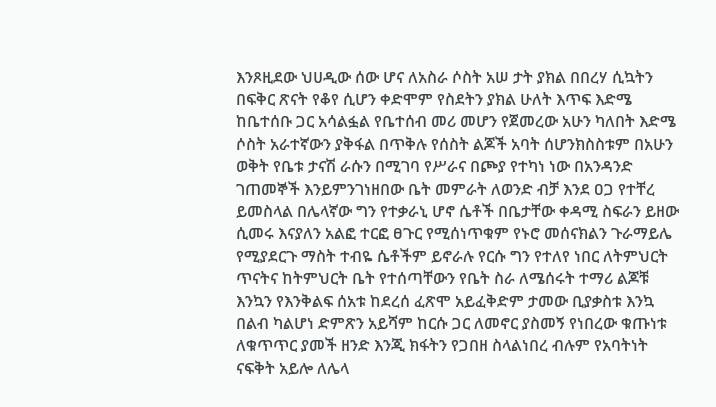እንጾዚደው ህሀዲው ሰው ሆና ለአስራ ሶስት አሠ ታት ያክል በበረሃ ሲኳትን በፍቅር ጽናት የቆየ ሲሆን ቀድሞም የስደትን ያክል ሁለት እጥፍ እድሜ ከቤተሰቡ ጋር አሳልፏል የቤተሰብ መሪ መሆን የጀመረው አሁን ካለበት እድሜ ሶስት አራተኛውን ያቅፋል በጥቅሉ የሰስት ልጆች አባት ሰሆንክስስቱም በአሁን ወቅት የቤቱ ታናሽ ራሱን በሚገባ የሥራና በጮያ የተካነ ነው በአንዳንድ ገጠመኞች እንይምንገነዘበው ቤት መምራት ለወንድ ብቻ እንደ ዐጋ የተቸረ ይመስላል በሌላኛው ግን የተቃራኒ ሆኖ ሴቶች በቤታቸው ቀዳሚ ስፍራን ይዘው ሲመሩ እናያለን አልፎ ተርፎ ፀጉር የሚሰነጥቁም የኑሮ መሰናክልን ጉራማይሌ የሚያደርጉ ማስት ተብዬ ሴቶችም ይኖራሉ የርሱ ግን የተለየ ነበር ለትምህርት ጥናትና ከትምህርት ቤት የተሰጣቸውን የቤት ስራ ለሜሰሩት ተማሪ ልጆቹ እንኳን የእንቅልፍ ሰአቱ ከደረሰ ፈጽሞ አይፈቅድም ታመው ቢያቃስቱ እንኳ በልብ ካልሆነ ድምጽን አይሻም ከርሱ ጋር ለመኖር ያስመኝ የነበረው ቁጡነቱ ለቁጥጥር ያመች ዘንድ እንጂ ክፋትን የጋበዘ ስላልነበረ ብሉም የአባትነት ናፍቅት አይሎ ለሌላ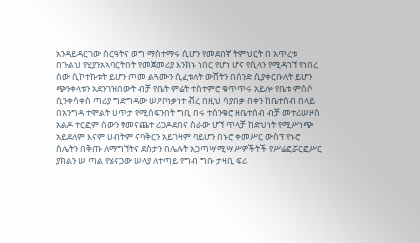አንዳይዳርገው ስርዓትና ወግ ማስተማሩ ሲሆን የመደበኛ ትምህርት በ አጥረቱ በጉልህ የሂያንአኣባርትበት የመጀመሪያ እንክኑ ነበር የሆነ ሆና የሲላን የሚዳኀኘ የነበረ ሰው ሲኮተኩቱት ይሆን ጦመ ልጓሙን ሲፈቱለት ውሸትን በሰንድ ሲያቀርቡለት ይሆን ጭንቀላቱን አደንገዝበውት ብቻ የቤት ምሬት ተስተምሮ ቁጥጥሩ አይሎ የቤቱ ምሰሶ ሲንቀሳቀስ ጣሪያ ግድግዳው ሠዖቦነቃነተ ቭረ በዚህ ሳያበቃ በቀን ከቤተሰብ በላይ በአንግዳ ተሞልት ሀጥታ የሚሰፍንበት ግቢ በሩ ተሰንቁሮ ዘቤተሰብ ብቻ መተሪሠዞስ አልዶ ተርፎም ሰውን ፃመናጨተ ሪጋዶደበና ስራው ሆኘ ጥላቻ ከድህነት የሚሥነጭ አይደለም እናም ሀብትም ናባቅርን አይገዛም ባይሆን በኑሮ ቀመሥር ውስፕ የኑሮ ስሌትን በቅጡ ለማግኘትና ደስታን በሌሉት አጋጣሣሚሣሥዎችትች የሥሬፎሯርፎሥር ያክልን ሠ ጣል የሄናጋው ሠላያ ለተጣይ የግብ ግቡ ታዛቢ ፍሪ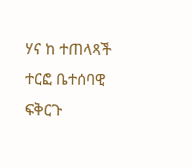ሃና ከ ተጠላጻች ተርፎ ቤተሰባዊ ፍቅርጉ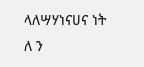ላለሣሃነናሀና ነት ለ ን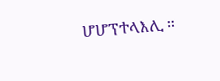ሆሆፕተላእሊ ።